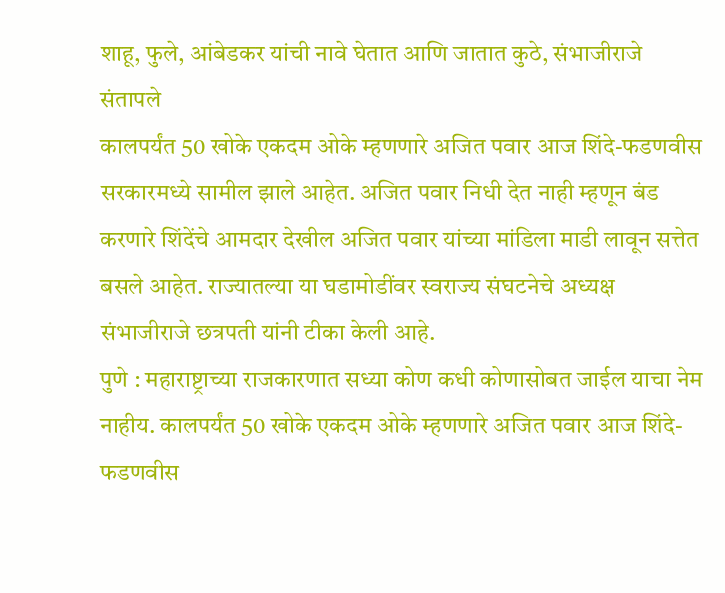शाहू, फुले, आंबेडकर यांची नावे घेतात आणि जातात कुठे, संभाजीराजे संतापले
कालपर्यंत 50 खोके एकदम ओके म्हणणारे अजित पवार आज शिंदे-फडणवीस सरकारमध्ये सामील झाले आहेत. अजित पवार निधी देत नाही म्हणून बंड करणारे शिंदेंचे आमदार देखील अजित पवार यांच्या मांडिला माडी लावून सत्तेत बसले आहेत. राज्यातल्या या घडामोडींवर स्वराज्य संघटनेचे अध्यक्ष संभाजीराजे छत्रपती यांनी टीका केली आहे.
पुणे : महाराष्ट्राच्या राजकारणात सध्या कोण कधी कोणासोबत जाईल याचा नेम नाहीय. कालपर्यंत 50 खोके एकदम ओके म्हणणारे अजित पवार आज शिंदे-फडणवीस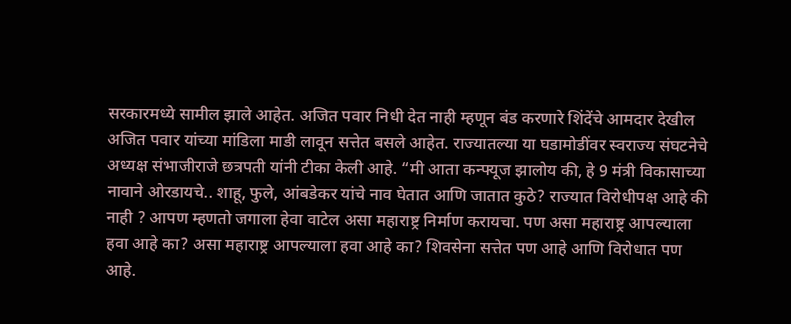सरकारमध्ये सामील झाले आहेत. अजित पवार निधी देत नाही म्हणून बंड करणारे शिंदेंचे आमदार देखील अजित पवार यांच्या मांडिला माडी लावून सत्तेत बसले आहेत. राज्यातल्या या घडामोडींवर स्वराज्य संघटनेचे अध्यक्ष संभाजीराजे छत्रपती यांनी टीका केली आहे. “मी आता कन्फ्यूज झालोय की, हे 9 मंत्री विकासाच्या नावाने ओरडायचे.. शाहू, फुले, आंबडेकर यांचे नाव घेतात आणि जातात कुठे? राज्यात विरोधीपक्ष आहे की नाही ? आपण म्हणतो जगाला हेवा वाटेल असा महाराष्ट्र निर्माण करायचा. पण असा महाराष्ट्र आपल्याला हवा आहे का? असा महाराष्ट्र आपल्याला हवा आहे का? शिवसेना सत्तेत पण आहे आणि विरोधात पण आहे.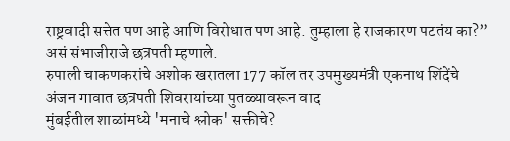राष्ट्रवादी सत्तेत पण आहे आणि विरोधात पण आहे. तुम्हाला हे राजकारण पटतंय का?” असं संभाजीराजे छत्रपती म्हणाले.
रुपाली चाकणकरांचे अशोक खरातला 177 कॉल तर उपमुख्यमंत्री एकनाथ शिंदेंचे
अंजन गावात छत्रपती शिवरायांच्या पुतळ्यावरून वाद
मुंबईतील शाळांमध्ये 'मनाचे श्लोक' सक्तीचे?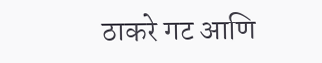ठाकरे गट आणि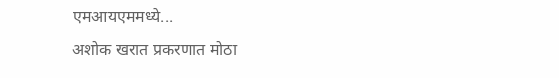एमआयएममध्ये...
अशोक खरात प्रकरणात मोठा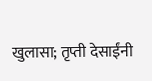खुलासा; तृप्ती देसाईंनी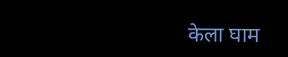केला घाम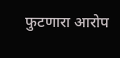फुटणारा आरोप